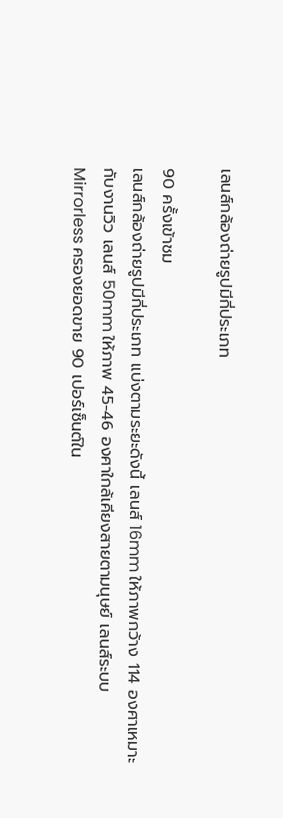เลนส์กล้องถ่ายรูปมีกี่ประเภท

90 ครั้งเข้าชม
เลนส์กล้องถ่ายรูปมีกี่ประเภท แบ่งตามระยะดังนี้ เลนส์ 16mm ให้ภาพกว้าง 114 องศาเหมาะกับงานวิว เลนส์ 50mm ให้ภาพ 45-46 องศาใกล้เคียงสายตามนุษย์ เลนส์ระบบ Mirrorless ครองยอดขาย 90 เปอร์เซ็นต์ใน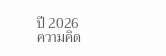ปี 2026
ความคิด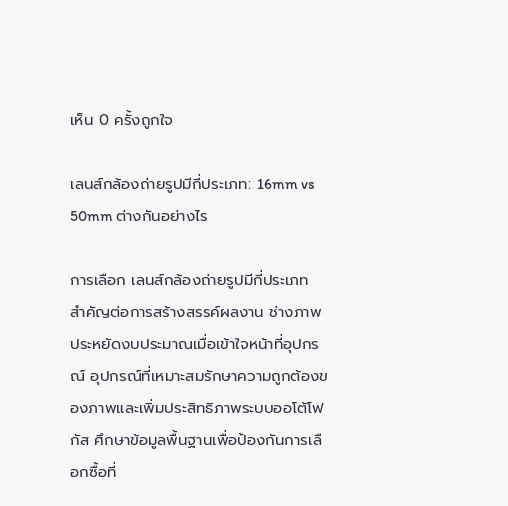เห็น 0 ครั้งถูกใจ

เลนส์กล้องถ่ายรูปมีกี่ประเภท: 16mm vs 50mm ต่างกันอย่างไร

การเลือก เลนส์กล้องถ่ายรูปมีกี่ประเภท สำคัญต่อการสร้างสรรค์ผลงาน ช่างภาพประหยัดงบประมาณเมื่อเข้าใจหน้าที่อุปกรณ์ อุปกรณ์ที่เหมาะสมรักษาความถูกต้องของภาพและเพิ่มประสิทธิภาพระบบออโต้โฟกัส ศึกษาข้อมูลพื้นฐานเพื่อป้องกันการเลือกซื้อที่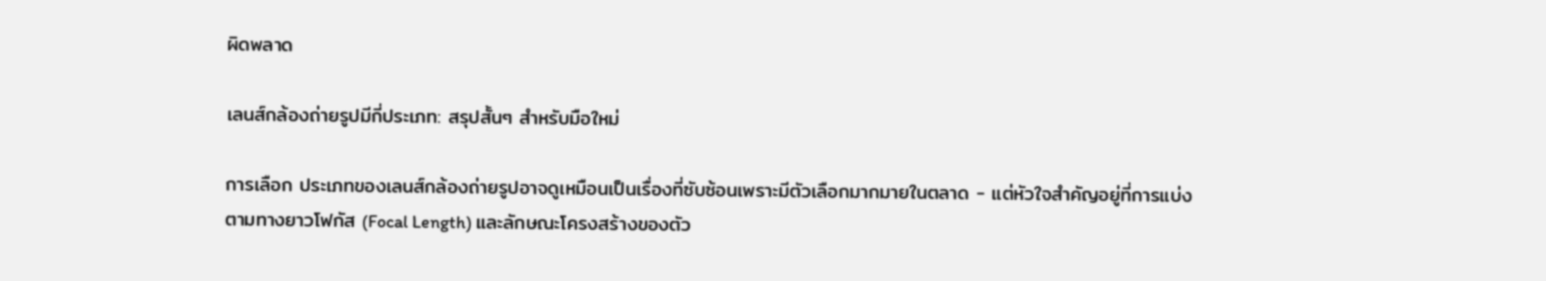ผิดพลาด

เลนส์กล้องถ่ายรูปมีกี่ประเภท: สรุปสั้นๆ สำหรับมือใหม่

การเลือก ประเภทของเลนส์กล้องถ่ายรูปอาจดูเหมือนเป็นเรื่องที่ซับซ้อนเพราะมีตัวเลือกมากมายในตลาด - แต่หัวใจสำคัญอยู่ที่การแบ่งตามทางยาวโฟกัส (Focal Length) และลักษณะโครงสร้างของตัว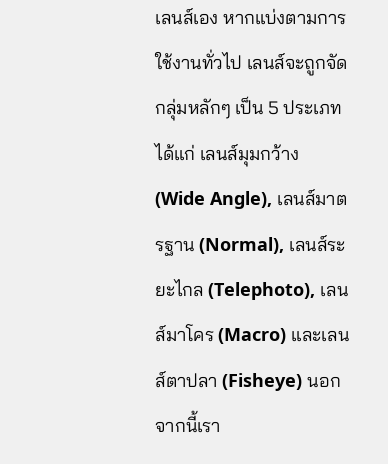เลนส์เอง หากแบ่งตามการใช้งานทั่วไป เลนส์จะถูกจัดกลุ่มหลักๆ เป็น 5 ประเภท ได้แก่ เลนส์มุมกว้าง (Wide Angle), เลนส์มาตรฐาน (Normal), เลนส์ระยะไกล (Telephoto), เลนส์มาโคร (Macro) และเลนส์ตาปลา (Fisheye) นอกจากนี้เรา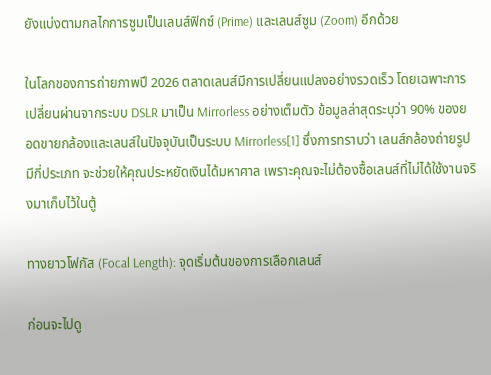ยังแบ่งตามกลไกการซูมเป็นเลนส์ฟิกซ์ (Prime) และเลนส์ซูม (Zoom) อีกด้วย

ในโลกของการถ่ายภาพปี 2026 ตลาดเลนส์มีการเปลี่ยนแปลงอย่างรวดเร็ว โดยเฉพาะการเปลี่ยนผ่านจากระบบ DSLR มาเป็น Mirrorless อย่างเต็มตัว ข้อมูลล่าสุดระบุว่า 90% ของยอดขายกล้องและเลนส์ในปัจจุบันเป็นระบบ Mirrorless[1] ซึ่งการทราบว่า เลนส์กล้องถ่ายรูปมีกี่ประเภท จะช่วยให้คุณประหยัดเงินได้มหาศาล เพราะคุณจะไม่ต้องซื้อเลนส์ที่ไม่ได้ใช้งานจริงมาเก็บไว้ในตู้

ทางยาวโฟกัส (Focal Length): จุดเริ่มต้นของการเลือกเลนส์

ก่อนจะไปดู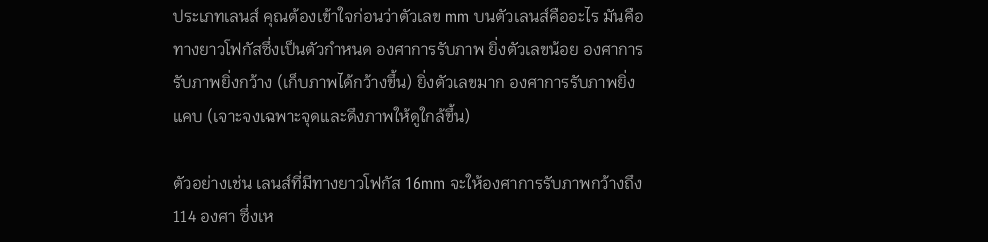ประเภทเลนส์ คุณต้องเข้าใจก่อนว่าตัวเลข mm บนตัวเลนส์คืออะไร มันคือทางยาวโฟกัสซึ่งเป็นตัวกำหนด องศาการรับภาพ ยิ่งตัวเลขน้อย องศาการรับภาพยิ่งกว้าง (เก็บภาพได้กว้างขึ้น) ยิ่งตัวเลขมาก องศาการรับภาพยิ่งแคบ (เจาะจงเฉพาะจุดและดึงภาพให้ดูใกล้ขึ้น)

ตัวอย่างเช่น เลนส์ที่มีทางยาวโฟกัส 16mm จะให้องศาการรับภาพกว้างถึง 114 องศา ซึ่งเห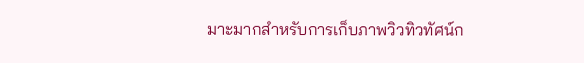มาะมากสำหรับการเก็บภาพวิวทิวทัศน์ก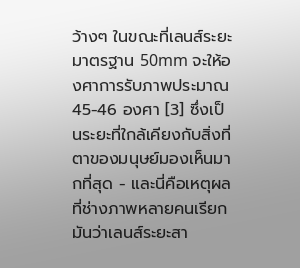ว้างๆ ในขณะที่เลนส์ระยะมาตรฐาน 50mm จะให้องศาการรับภาพประมาณ 45-46 องศา [3] ซึ่งเป็นระยะที่ใกล้เคียงกับสิ่งที่ตาของมนุษย์มองเห็นมากที่สุด - และนี่คือเหตุผลที่ช่างภาพหลายคนเรียกมันว่าเลนส์ระยะสา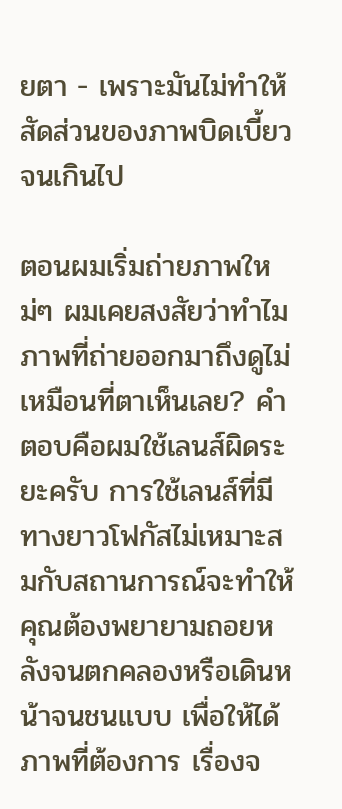ยตา - เพราะมันไม่ทำให้สัดส่วนของภาพบิดเบี้ยวจนเกินไป

ตอนผมเริ่มถ่ายภาพใหม่ๆ ผมเคยสงสัยว่าทำไมภาพที่ถ่ายออกมาถึงดูไม่เหมือนที่ตาเห็นเลย? คำตอบคือผมใช้เลนส์ผิดระยะครับ การใช้เลนส์ที่มีทางยาวโฟกัสไม่เหมาะสมกับสถานการณ์จะทำให้คุณต้องพยายามถอยหลังจนตกคลองหรือเดินหน้าจนชนแบบ เพื่อให้ได้ภาพที่ต้องการ เรื่องจ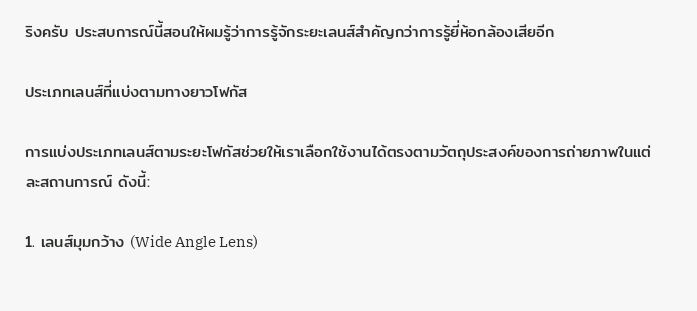ริงครับ ประสบการณ์นี้สอนให้ผมรู้ว่าการรู้จักระยะเลนส์สำคัญกว่าการรู้ยี่ห้อกล้องเสียอีก

ประเภทเลนส์ที่แบ่งตามทางยาวโฟกัส

การแบ่งประเภทเลนส์ตามระยะโฟกัสช่วยให้เราเลือกใช้งานได้ตรงตามวัตถุประสงค์ของการถ่ายภาพในแต่ละสถานการณ์ ดังนี้:

1. เลนส์มุมกว้าง (Wide Angle Lens)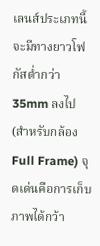เลนส์ประเภทนี้จะมีทางยาวโฟกัสต่ำกว่า 35mm ลงไป (สำหรับกล้อง Full Frame) จุดเด่นคือการเก็บภาพได้กว้า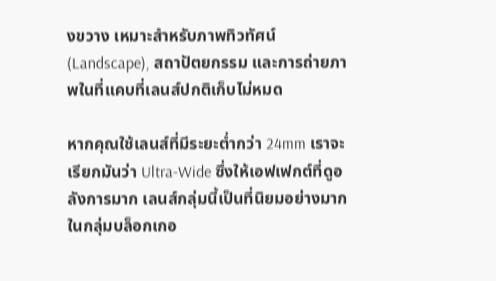งขวาง เหมาะสำหรับภาพทิวทัศน์ (Landscape), สถาปัตยกรรม และการถ่ายภาพในที่แคบที่เลนส์ปกติเก็บไม่หมด

หากคุณใช้เลนส์ที่มีระยะต่ำกว่า 24mm เราจะเรียกมันว่า Ultra-Wide ซึ่งให้เอฟเฟกต์ที่ดูอลังการมาก เลนส์กลุ่มนี้เป็นที่นิยมอย่างมากในกลุ่มบล็อกเกอ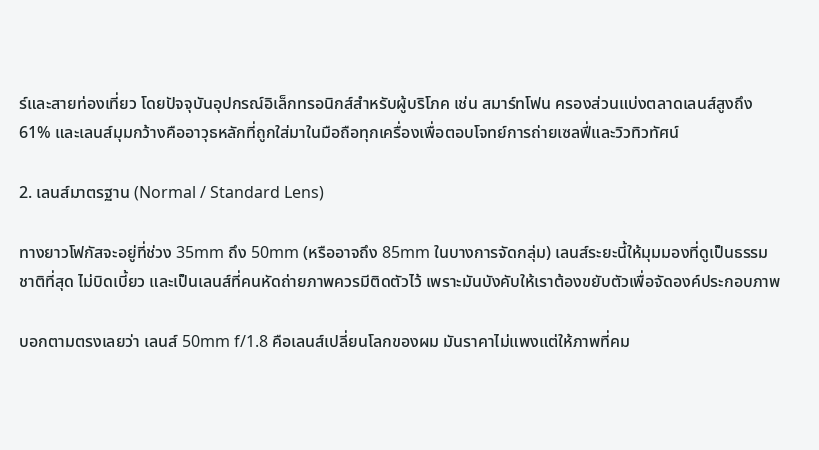ร์และสายท่องเที่ยว โดยปัจจุบันอุปกรณ์อิเล็กทรอนิกส์สำหรับผู้บริโภค เช่น สมาร์ทโฟน ครองส่วนแบ่งตลาดเลนส์สูงถึง 61% และเลนส์มุมกว้างคืออาวุธหลักที่ถูกใส่มาในมือถือทุกเครื่องเพื่อตอบโจทย์การถ่ายเซลฟี่และวิวทิวทัศน์

2. เลนส์มาตรฐาน (Normal / Standard Lens)

ทางยาวโฟกัสจะอยู่ที่ช่วง 35mm ถึง 50mm (หรืออาจถึง 85mm ในบางการจัดกลุ่ม) เลนส์ระยะนี้ให้มุมมองที่ดูเป็นธรรมชาติที่สุด ไม่บิดเบี้ยว และเป็นเลนส์ที่คนหัดถ่ายภาพควรมีติดตัวไว้ เพราะมันบังคับให้เราต้องขยับตัวเพื่อจัดองค์ประกอบภาพ

บอกตามตรงเลยว่า เลนส์ 50mm f/1.8 คือเลนส์เปลี่ยนโลกของผม มันราคาไม่แพงแต่ให้ภาพที่คม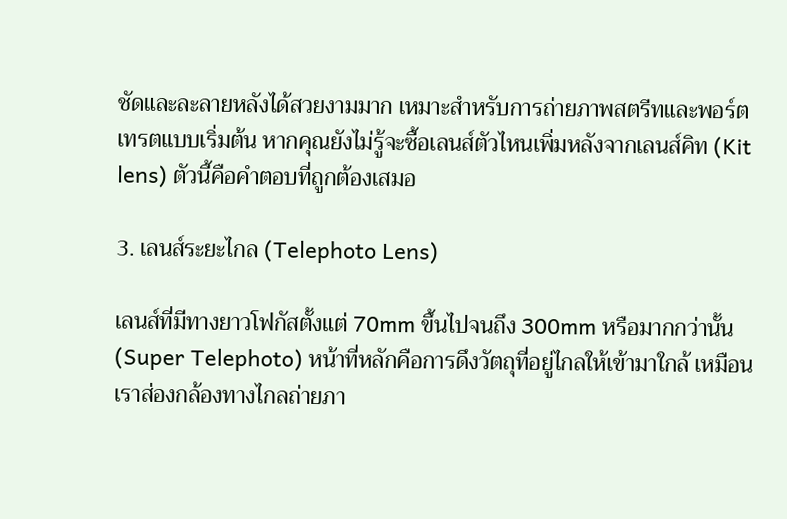ชัดและละลายหลังได้สวยงามมาก เหมาะสำหรับการถ่ายภาพสตรีทและพอร์ตเทรตแบบเริ่มต้น หากคุณยังไม่รู้จะซื้อเลนส์ตัวไหนเพิ่มหลังจากเลนส์คิท (Kit lens) ตัวนี้คือคำตอบที่ถูกต้องเสมอ

3. เลนส์ระยะไกล (Telephoto Lens)

เลนส์ที่มีทางยาวโฟกัสตั้งแต่ 70mm ขึ้นไปจนถึง 300mm หรือมากกว่านั้น (Super Telephoto) หน้าที่หลักคือการดึงวัตถุที่อยู่ไกลให้เข้ามาใกล้ เหมือนเราส่องกล้องทางไกลถ่ายภา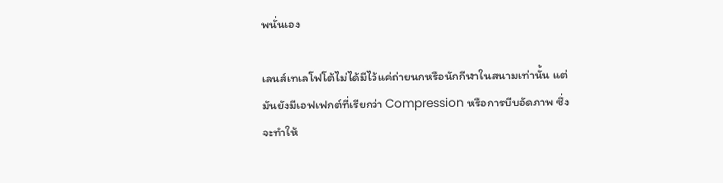พนั่นเอง

เลนส์เทเลโฟโต้ไม่ได้มีไว้แค่ถ่ายนกหรือนักกีฬาในสนามเท่านั้น แต่มันยังมีเอฟเฟกต์ที่เรียกว่า Compression หรือการบีบอัดภาพ ซึ่งจะทำให้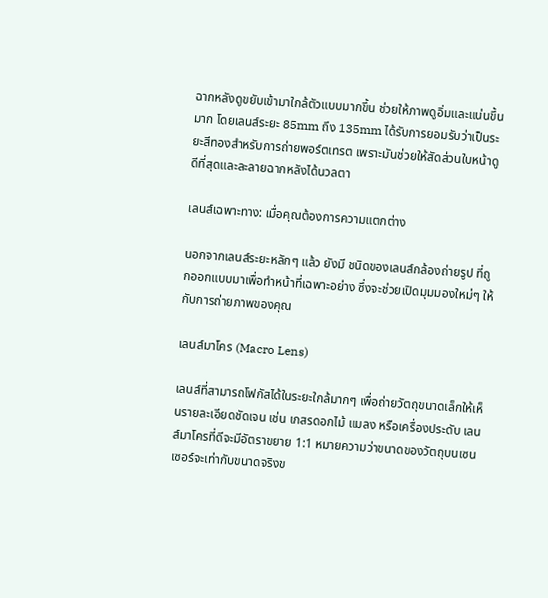ฉากหลังดูขยับเข้ามาใกล้ตัวแบบมากขึ้น ช่วยให้ภาพดูอิ่มและแน่นขึ้นมาก โดยเลนส์ระยะ 85mm ถึง 135mm ได้รับการยอมรับว่าเป็นระยะสีทองสำหรับการถ่ายพอร์ตเทรต เพราะมันช่วยให้สัดส่วนใบหน้าดูดีที่สุดและละลายฉากหลังได้นวลตา

เลนส์เฉพาะทาง: เมื่อคุณต้องการความแตกต่าง

นอกจากเลนส์ระยะหลักๆ แล้ว ยังมี ชนิดของเลนส์กล้องถ่ายรูป ที่ถูกออกแบบมาเพื่อทำหน้าที่เฉพาะอย่าง ซึ่งจะช่วยเปิดมุมมองใหม่ๆ ให้กับการถ่ายภาพของคุณ

เลนส์มาโคร (Macro Lens)

เลนส์ที่สามารถโฟกัสได้ในระยะใกล้มากๆ เพื่อถ่ายวัตถุขนาดเล็กให้เห็นรายละเอียดชัดเจน เช่น เกสรดอกไม้ แมลง หรือเครื่องประดับ เลนส์มาโครที่ดีจะมีอัตราขยาย 1:1 หมายความว่าขนาดของวัตถุบนเซนเซอร์จะเท่ากับขนาดจริงข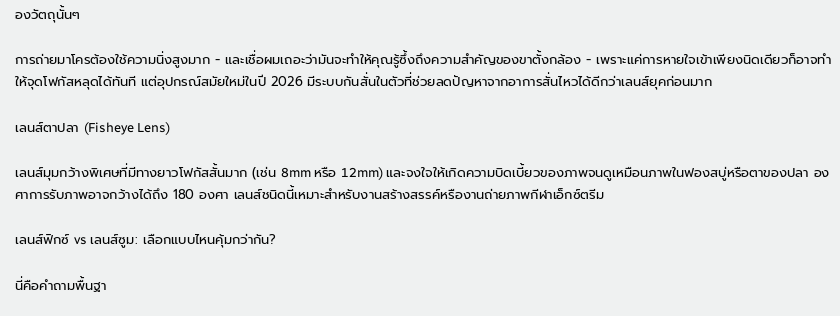องวัตถุนั้นๆ

การถ่ายมาโครต้องใช้ความนิ่งสูงมาก - และเชื่อผมเถอะว่ามันจะทำให้คุณรู้ซึ้งถึงความสำคัญของขาตั้งกล้อง - เพราะแค่การหายใจเข้าเพียงนิดเดียวก็อาจทำให้จุดโฟกัสหลุดได้ทันที แต่อุปกรณ์สมัยใหม่ในปี 2026 มีระบบกันสั่นในตัวที่ช่วยลดปัญหาจากอาการสั่นไหวได้ดีกว่าเลนส์ยุคก่อนมาก

เลนส์ตาปลา (Fisheye Lens)

เลนส์มุมกว้างพิเศษที่มีทางยาวโฟกัสสั้นมาก (เช่น 8mm หรือ 12mm) และจงใจให้เกิดความบิดเบี้ยวของภาพจนดูเหมือนภาพในฟองสบู่หรือตาของปลา องศาการรับภาพอาจกว้างได้ถึง 180 องศา เลนส์ชนิดนี้เหมาะสำหรับงานสร้างสรรค์หรืองานถ่ายภาพกีฬาเอ็กซ์ตรีม

เลนส์ฟิกซ์ vs เลนส์ซูม: เลือกแบบไหนคุ้มกว่ากัน?

นี่คือคำถามพื้นฐา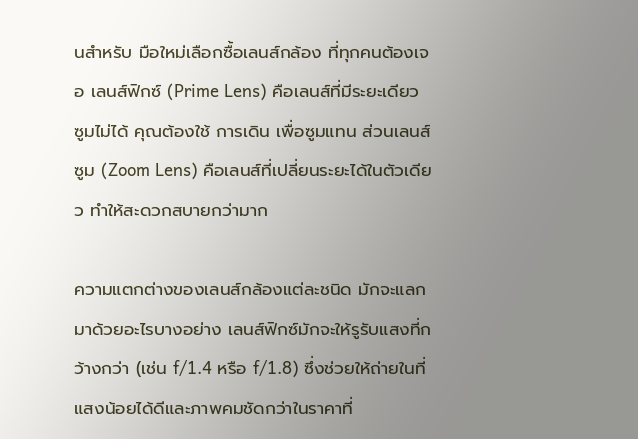นสำหรับ มือใหม่เลือกซื้อเลนส์กล้อง ที่ทุกคนต้องเจอ เลนส์ฟิกซ์ (Prime Lens) คือเลนส์ที่มีระยะเดียว ซูมไม่ได้ คุณต้องใช้ การเดิน เพื่อซูมแทน ส่วนเลนส์ซูม (Zoom Lens) คือเลนส์ที่เปลี่ยนระยะได้ในตัวเดียว ทำให้สะดวกสบายกว่ามาก

ความแตกต่างของเลนส์กล้องแต่ละชนิด มักจะแลกมาด้วยอะไรบางอย่าง เลนส์ฟิกซ์มักจะให้รูรับแสงที่กว้างกว่า (เช่น f/1.4 หรือ f/1.8) ซึ่งช่วยให้ถ่ายในที่แสงน้อยได้ดีและภาพคมชัดกว่าในราคาที่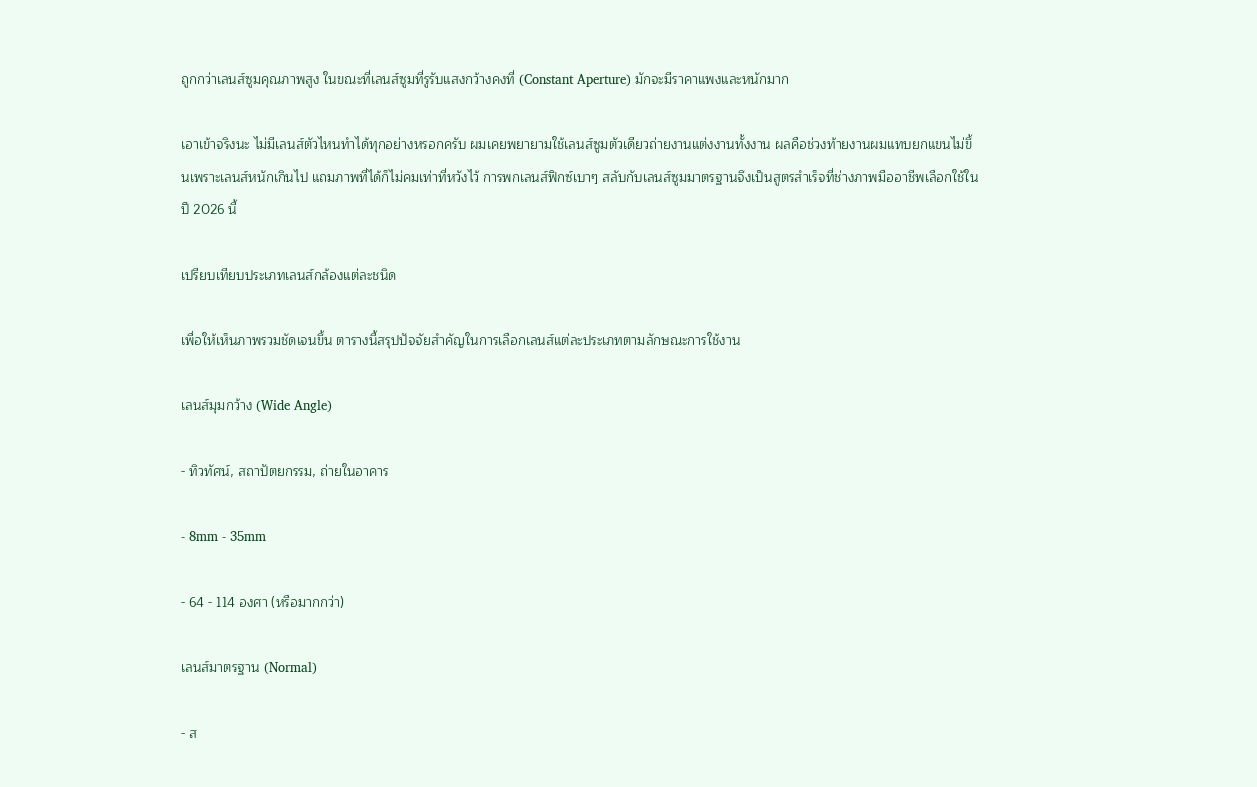ถูกกว่าเลนส์ซูมคุณภาพสูง ในขณะที่เลนส์ซูมที่รูรับแสงกว้างคงที่ (Constant Aperture) มักจะมีราคาแพงและหนักมาก

เอาเข้าจริงนะ ไม่มีเลนส์ตัวไหนทำได้ทุกอย่างหรอกครับ ผมเคยพยายามใช้เลนส์ซูมตัวเดียวถ่ายงานแต่งงานทั้งงาน ผลคือช่วงท้ายงานผมแทบยกแขนไม่ขึ้นเพราะเลนส์หนักเกินไป แถมภาพที่ได้ก็ไม่คมเท่าที่หวังไว้ การพกเลนส์ฟิกซ์เบาๆ สลับกับเลนส์ซูมมาตรฐานจึงเป็นสูตรสำเร็จที่ช่างภาพมืออาชีพเลือกใช้ในปี 2026 นี้

เปรียบเทียบประเภทเลนส์กล้องแต่ละชนิด

เพื่อให้เห็นภาพรวมชัดเจนขึ้น ตารางนี้สรุปปัจจัยสำคัญในการเลือกเลนส์แต่ละประเภทตามลักษณะการใช้งาน

เลนส์มุมกว้าง (Wide Angle)

- ทิวทัศน์, สถาปัตยกรรม, ถ่ายในอาคาร

- 8mm - 35mm

- 64 - 114 องศา (หรือมากกว่า)

เลนส์มาตรฐาน (Normal)

- ส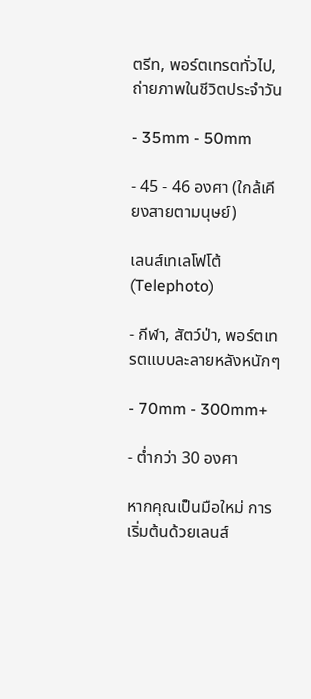ตรีท, พอร์ตเทรตทั่วไป, ถ่ายภาพในชีวิตประจำวัน

- 35mm - 50mm

- 45 - 46 องศา (ใกล้เคียงสายตามนุษย์)

เลนส์เทเลโฟโต้ (Telephoto)

- กีฬา, สัตว์ป่า, พอร์ตเทรตแบบละลายหลังหนักๆ

- 70mm - 300mm+

- ต่ำกว่า 30 องศา

หากคุณเป็นมือใหม่ การเริ่มต้นด้วยเลนส์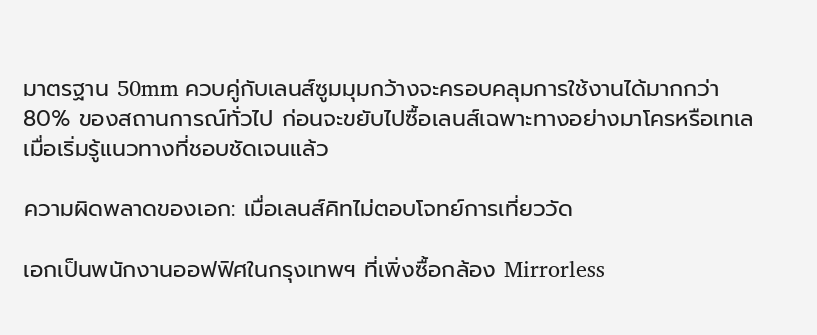มาตรฐาน 50mm ควบคู่กับเลนส์ซูมมุมกว้างจะครอบคลุมการใช้งานได้มากกว่า 80% ของสถานการณ์ทั่วไป ก่อนจะขยับไปซื้อเลนส์เฉพาะทางอย่างมาโครหรือเทเลเมื่อเริ่มรู้แนวทางที่ชอบชัดเจนแล้ว

ความผิดพลาดของเอก: เมื่อเลนส์คิทไม่ตอบโจทย์การเที่ยววัด

เอกเป็นพนักงานออฟฟิศในกรุงเทพฯ ที่เพิ่งซื้อกล้อง Mirrorless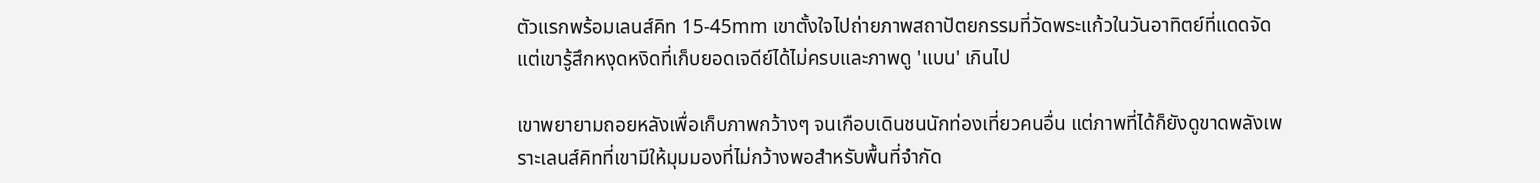ตัวแรกพร้อมเลนส์คิท 15-45mm เขาตั้งใจไปถ่ายภาพสถาปัตยกรรมที่วัดพระแก้วในวันอาทิตย์ที่แดดจัด แต่เขารู้สึกหงุดหงิดที่เก็บยอดเจดีย์ได้ไม่ครบและภาพดู 'แบน' เกินไป

เขาพยายามถอยหลังเพื่อเก็บภาพกว้างๆ จนเกือบเดินชนนักท่องเที่ยวคนอื่น แต่ภาพที่ได้ก็ยังดูขาดพลังเพราะเลนส์คิทที่เขามีให้มุมมองที่ไม่กว้างพอสำหรับพื้นที่จำกัด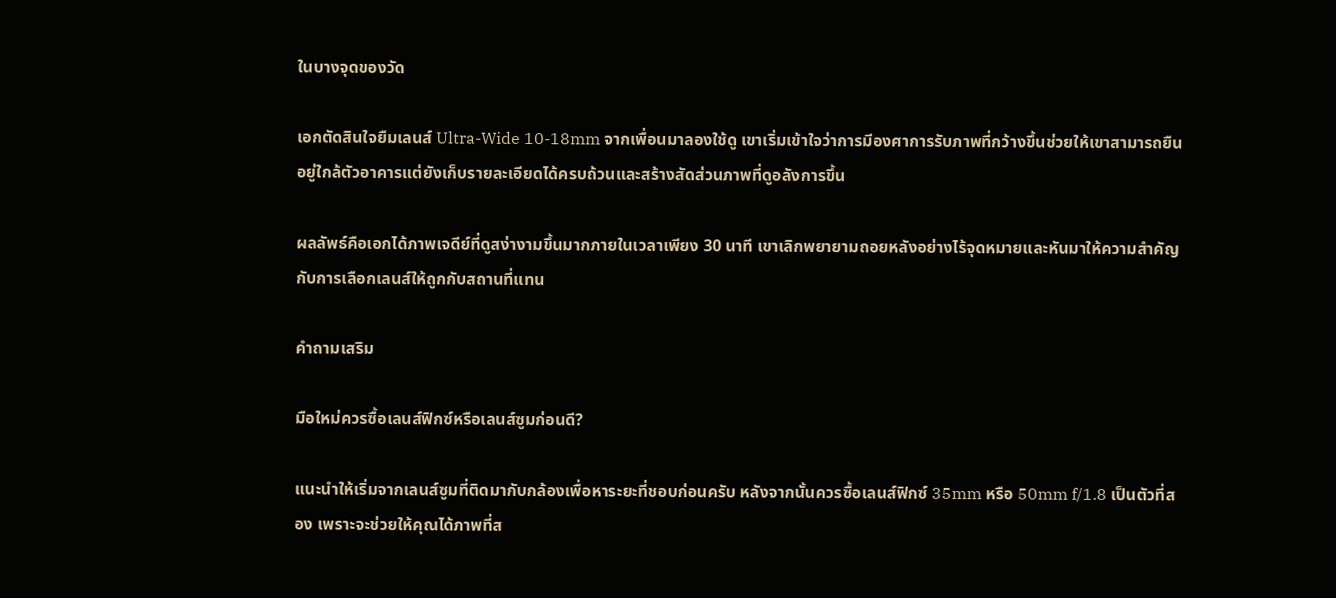ในบางจุดของวัด

เอกตัดสินใจยืมเลนส์ Ultra-Wide 10-18mm จากเพื่อนมาลองใช้ดู เขาเริ่มเข้าใจว่าการมีองศาการรับภาพที่กว้างขึ้นช่วยให้เขาสามารถยืนอยู่ใกล้ตัวอาคารแต่ยังเก็บรายละเอียดได้ครบถ้วนและสร้างสัดส่วนภาพที่ดูอลังการขึ้น

ผลลัพธ์คือเอกได้ภาพเจดีย์ที่ดูสง่างามขึ้นมากภายในเวลาเพียง 30 นาที เขาเลิกพยายามถอยหลังอย่างไร้จุดหมายและหันมาให้ความสำคัญกับการเลือกเลนส์ให้ถูกกับสถานที่แทน

คำถามเสริม

มือใหม่ควรซื้อเลนส์ฟิกซ์หรือเลนส์ซูมก่อนดี?

แนะนำให้เริ่มจากเลนส์ซูมที่ติดมากับกล้องเพื่อหาระยะที่ชอบก่อนครับ หลังจากนั้นควรซื้อเลนส์ฟิกซ์ 35mm หรือ 50mm f/1.8 เป็นตัวที่สอง เพราะจะช่วยให้คุณได้ภาพที่ส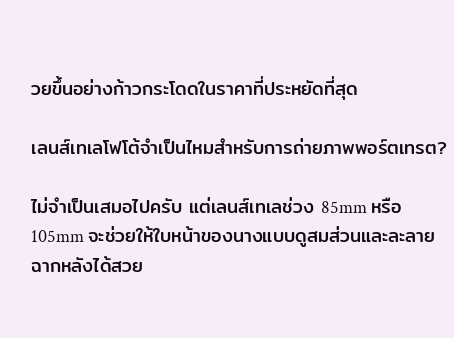วยขึ้นอย่างก้าวกระโดดในราคาที่ประหยัดที่สุด

เลนส์เทเลโฟโต้จำเป็นไหมสำหรับการถ่ายภาพพอร์ตเทรต?

ไม่จำเป็นเสมอไปครับ แต่เลนส์เทเลช่วง 85mm หรือ 105mm จะช่วยให้ใบหน้าของนางแบบดูสมส่วนและละลายฉากหลังได้สวย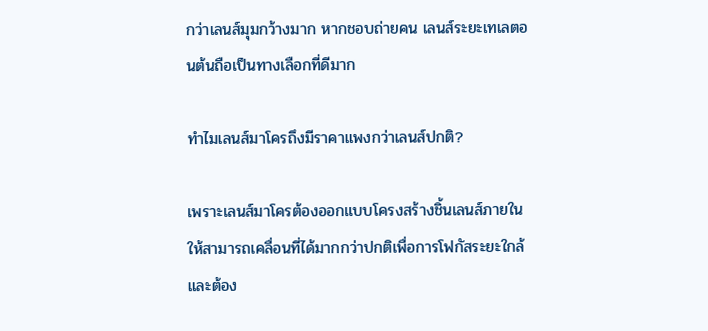กว่าเลนส์มุมกว้างมาก หากชอบถ่ายคน เลนส์ระยะเทเลตอนต้นถือเป็นทางเลือกที่ดีมาก

ทำไมเลนส์มาโครถึงมีราคาแพงกว่าเลนส์ปกติ?

เพราะเลนส์มาโครต้องออกแบบโครงสร้างชิ้นเลนส์ภายในให้สามารถเคลื่อนที่ได้มากกว่าปกติเพื่อการโฟกัสระยะใกล้ และต้อง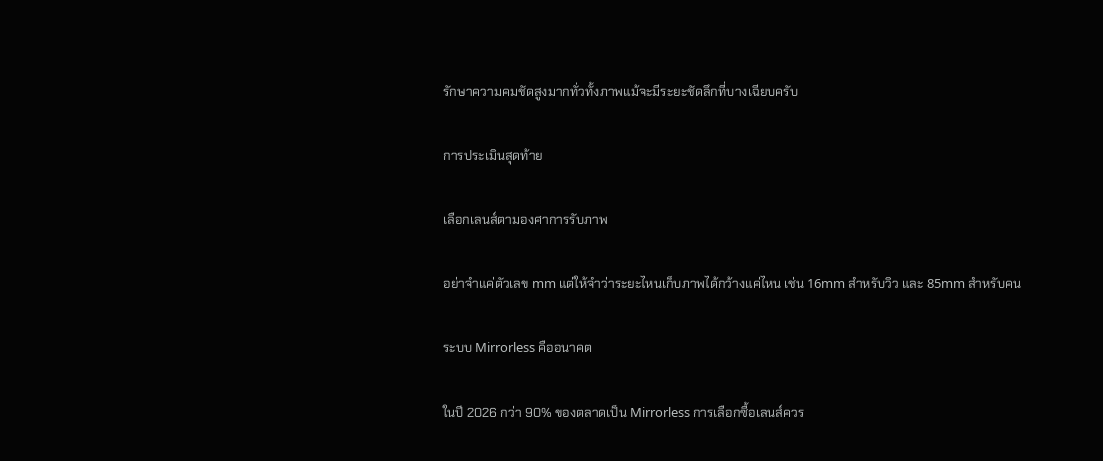รักษาความคมชัดสูงมากทั่วทั้งภาพแม้จะมีระยะชัดลึกที่บางเฉียบครับ

การประเมินสุดท้าย

เลือกเลนส์ตามองศาการรับภาพ

อย่าจำแค่ตัวเลข mm แต่ให้จำว่าระยะไหนเก็บภาพได้กว้างแค่ไหน เช่น 16mm สำหรับวิว และ 85mm สำหรับคน

ระบบ Mirrorless คืออนาคต

ในปี 2026 กว่า 90% ของตลาดเป็น Mirrorless การเลือกซื้อเลนส์ควร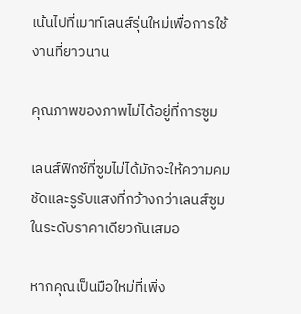เน้นไปที่เมาท์เลนส์รุ่นใหม่เพื่อการใช้งานที่ยาวนาน

คุณภาพของภาพไม่ได้อยู่ที่การซูม

เลนส์ฟิกซ์ที่ซูมไม่ได้มักจะให้ความคมชัดและรูรับแสงที่กว้างกว่าเลนส์ซูมในระดับราคาเดียวกันเสมอ

หากคุณเป็นมือใหม่ที่เพิ่ง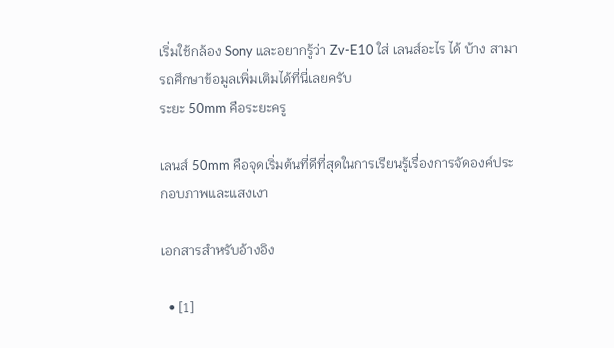เริ่มใช้กล้อง Sony และอยากรู้ว่า Zv-E10 ใส่ เลนส์อะไร ได้ บ้าง สามารถศึกษาข้อมูลเพิ่มเติมได้ที่นี่เลยครับ
ระยะ 50mm คือระยะครู

เลนส์ 50mm คือจุดเริ่มต้นที่ดีที่สุดในการเรียนรู้เรื่องการจัดองค์ประกอบภาพและแสงเงา

เอกสารสำหรับอ้างอิง

  • [1]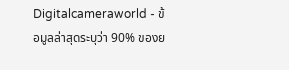Digitalcameraworld - ข้อมูลล่าสุดระบุว่า 90% ของย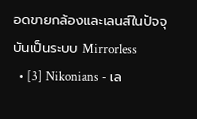อดขายกล้องและเลนส์ในปัจจุบันเป็นระบบ Mirrorless
  • [3] Nikonians - เล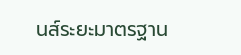นส์ระยะมาตรฐาน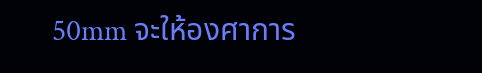50mm จะให้องศาการ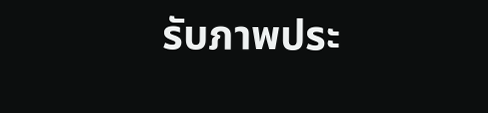รับภาพประ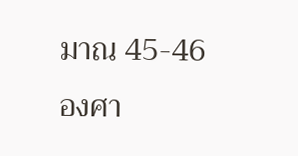มาณ 45-46 องศา